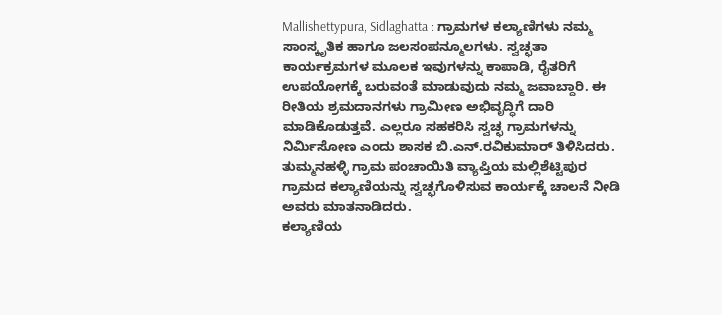Mallishettypura, Sidlaghatta : ಗ್ರಾಮಗಳ ಕಲ್ಯಾಣಿಗಳು ನಮ್ಮ ಸಾಂಸ್ಕೃತಿಕ ಹಾಗೂ ಜಲಸಂಪನ್ಮೂಲಗಳು. ಸ್ವಚ್ಛತಾ ಕಾರ್ಯಕ್ರಮಗಳ ಮೂಲಕ ಇವುಗಳನ್ನು ಕಾಪಾಡಿ, ರೈತರಿಗೆ ಉಪಯೋಗಕ್ಕೆ ಬರುವಂತೆ ಮಾಡುವುದು ನಮ್ಮ ಜವಾಬ್ದಾರಿ. ಈ ರೀತಿಯ ಶ್ರಮದಾನಗಳು ಗ್ರಾಮೀಣ ಅಭಿವೃದ್ಧಿಗೆ ದಾರಿ ಮಾಡಿಕೊಡುತ್ತವೆ. ಎಲ್ಲರೂ ಸಹಕರಿಸಿ ಸ್ವಚ್ಛ ಗ್ರಾಮಗಳನ್ನು ನಿರ್ಮಿಸೋಣ ಎಂದು ಶಾಸಕ ಬಿ.ಎನ್.ರವಿಕುಮಾರ್ ತಿಳಿಸಿದರು.
ತುಮ್ಮನಹಳ್ಳಿ ಗ್ರಾಮ ಪಂಚಾಯಿತಿ ವ್ಯಾಪ್ತಿಯ ಮಲ್ಲಿಶೆಟ್ಟಿಪುರ ಗ್ರಾಮದ ಕಲ್ಯಾಣಿಯನ್ನು ಸ್ವಚ್ಛಗೊಳಿಸುವ ಕಾರ್ಯಕ್ಕೆ ಚಾಲನೆ ನೀಡಿ ಅವರು ಮಾತನಾಡಿದರು.
ಕಲ್ಯಾಣಿಯ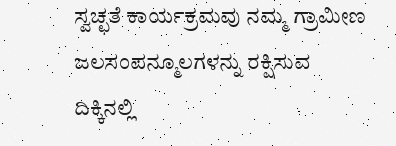ಸ್ವಚ್ಛತೆ ಕಾರ್ಯಕ್ರಮವು ನಮ್ಮ ಗ್ರಾಮೀಣ ಜಲಸಂಪನ್ಮೂಲಗಳನ್ನು ರಕ್ಷಿಸುವ ದಿಕ್ಕಿನಲ್ಲಿ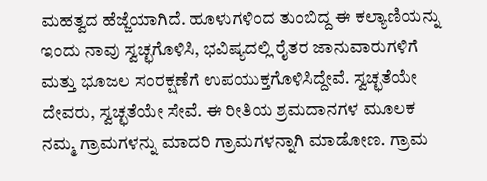ಮಹತ್ವದ ಹೆಜ್ಜೆಯಾಗಿದೆ. ಹೂಳುಗಳಿಂದ ತುಂಬಿದ್ದ ಈ ಕಲ್ಯಾಣಿಯನ್ನು ಇಂದು ನಾವು ಸ್ವಚ್ಛಗೊಳಿಸಿ, ಭವಿಷ್ಯದಲ್ಲಿ ರೈತರ ಜಾನುವಾರುಗಳಿಗೆ ಮತ್ತು ಭೂಜಲ ಸಂರಕ್ಷಣೆಗೆ ಉಪಯುಕ್ತಗೊಳಿಸಿದ್ದೇವೆ. ಸ್ವಚ್ಛತೆಯೇ ದೇವರು, ಸ್ವಚ್ಛತೆಯೇ ಸೇವೆ. ಈ ರೀತಿಯ ಶ್ರಮದಾನಗಳ ಮೂಲಕ ನಮ್ಮ ಗ್ರಾಮಗಳನ್ನು ಮಾದರಿ ಗ್ರಾಮಗಳನ್ನಾಗಿ ಮಾಡೋಣ. ಗ್ರಾಮ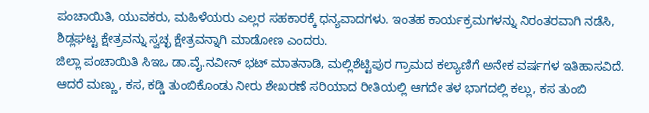ಪಂಚಾಯಿತಿ, ಯುವಕರು, ಮಹಿಳೆಯರು ಎಲ್ಲರ ಸಹಕಾರಕ್ಕೆ ಧನ್ಯವಾದಗಳು. ಇಂತಹ ಕಾರ್ಯಕ್ರಮಗಳನ್ನು ನಿರಂತರವಾಗಿ ನಡೆಸಿ, ಶಿಡ್ಲಘಟ್ಟ ಕ್ಷೇತ್ರವನ್ನು ಸ್ವಚ್ಛ ಕ್ಷೇತ್ರವನ್ನಾಗಿ ಮಾಡೋಣ ಎಂದರು.
ಜಿಲ್ಲಾ ಪಂಚಾಯಿತಿ ಸಿಇಒ ಡಾ.ವೈ.ನವೀನ್ ಭಟ್ ಮಾತನಾಡಿ, ಮಲ್ಲಿಶೆಟ್ಟಿಪುರ ಗ್ರಾಮದ ಕಲ್ಯಾಣಿಗೆ ಅನೇಕ ವರ್ಷಗಳ ಇತಿಹಾಸವಿದೆ. ಆದರೆ ಮಣ್ಣು, ಕಸ, ಕಡ್ಡಿ ತುಂಬಿಕೊಂಡು ನೀರು ಶೇಖರಣೆ ಸರಿಯಾದ ರೀತಿಯಲ್ಲಿ ಆಗದೇ ತಳ ಭಾಗದಲ್ಲಿ ಕಲ್ಲು, ಕಸ ತುಂಬಿ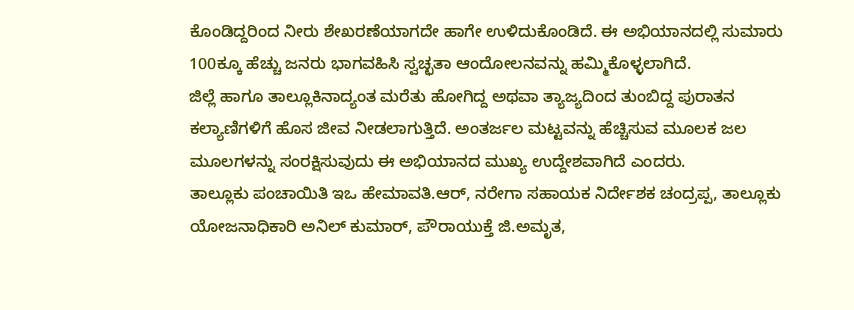ಕೊಂಡಿದ್ದರಿಂದ ನೀರು ಶೇಖರಣೆಯಾಗದೇ ಹಾಗೇ ಉಳಿದುಕೊಂಡಿದೆ. ಈ ಅಭಿಯಾನದಲ್ಲಿ ಸುಮಾರು 100ಕ್ಕೂ ಹೆಚ್ಚು ಜನರು ಭಾಗವಹಿಸಿ ಸ್ವಚ್ಛತಾ ಆಂದೋಲನವನ್ನು ಹಮ್ಮಿಕೊಳ್ಳಲಾಗಿದೆ.
ಜಿಲ್ಲೆ ಹಾಗೂ ತಾಲ್ಲೂಕಿನಾದ್ಯಂತ ಮರೆತು ಹೋಗಿದ್ದ ಅಥವಾ ತ್ಯಾಜ್ಯದಿಂದ ತುಂಬಿದ್ದ ಪುರಾತನ ಕಲ್ಯಾಣಿಗಳಿಗೆ ಹೊಸ ಜೀವ ನೀಡಲಾಗುತ್ತಿದೆ. ಅಂತರ್ಜಲ ಮಟ್ಟವನ್ನು ಹೆಚ್ಚಿಸುವ ಮೂಲಕ ಜಲ ಮೂಲಗಳನ್ನು ಸಂರಕ್ಷಿಸುವುದು ಈ ಅಭಿಯಾನದ ಮುಖ್ಯ ಉದ್ದೇಶವಾಗಿದೆ ಎಂದರು.
ತಾಲ್ಲೂಕು ಪಂಚಾಯಿತಿ ಇಒ ಹೇಮಾವತಿ.ಆರ್, ನರೇಗಾ ಸಹಾಯಕ ನಿರ್ದೇಶಕ ಚಂದ್ರಪ್ಪ, ತಾಲ್ಲೂಕು ಯೋಜನಾಧಿಕಾರಿ ಅನಿಲ್ ಕುಮಾರ್, ಪೌರಾಯುಕ್ತೆ ಜಿ.ಅಮೃತ,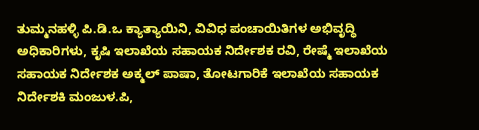ತುಮ್ಮನಹಳ್ಳಿ ಪಿ.ಡಿ.ಒ ಕ್ಯಾತ್ಯಾಯಿನಿ, ವಿವಿಧ ಪಂಚಾಯಿತಿಗಳ ಅಭಿವೃದ್ಧಿ ಅಧಿಕಾರಿಗಳು, ಕೃಷಿ ಇಲಾಖೆಯ ಸಹಾಯಕ ನಿರ್ದೇಶಕ ರವಿ, ರೇಷ್ಮೆ ಇಲಾಖೆಯ ಸಹಾಯಕ ನಿರ್ದೇಶಕ ಅಕ್ಮಲ್ ಪಾಷಾ, ತೋಟಗಾರಿಕೆ ಇಲಾಖೆಯ ಸಹಾಯಕ ನಿರ್ದೇಶಕಿ ಮಂಜುಳ.ಪಿ,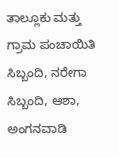ತಾಲ್ಲೂಕು ಮತ್ತು ಗ್ರಾಮ ಪಂಚಾಯಿತಿ ಸಿಬ್ಬಂದಿ, ನರೇಗಾ ಸಿಬ್ಬಂದಿ, ಆಶಾ, ಅಂಗನವಾಡಿ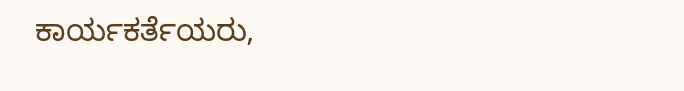ಕಾರ್ಯಕರ್ತೆಯರು,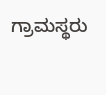ಗ್ರಾಮಸ್ಥರು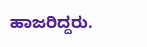ಹಾಜರಿದ್ದರು.